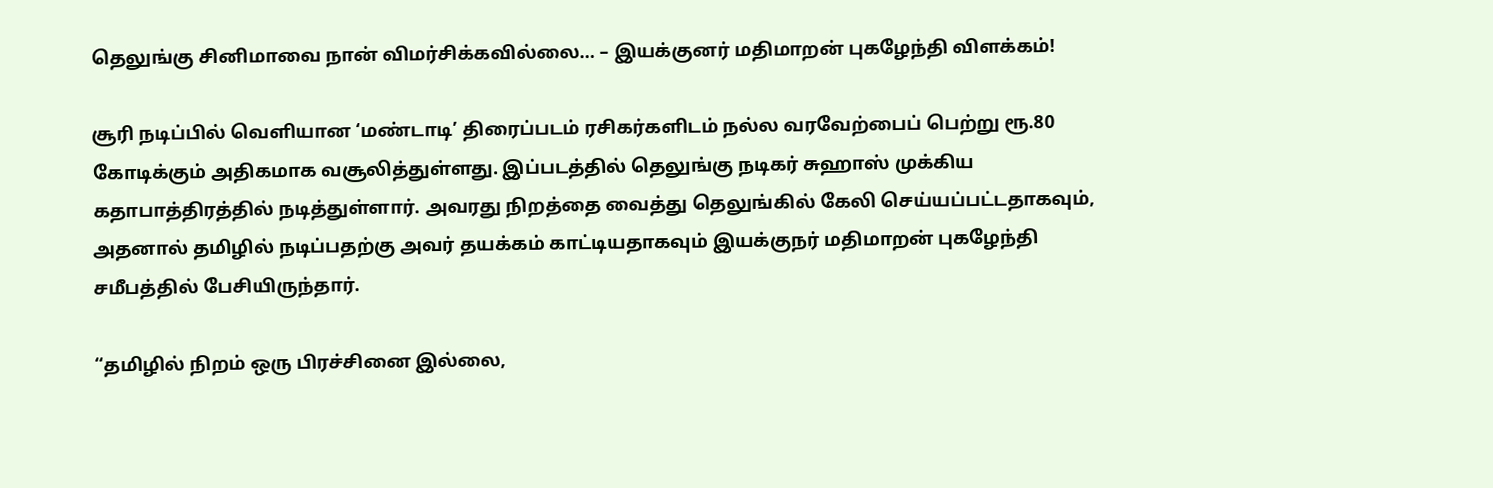தெலுங்கு சினிமாவை நான் விமர்சிக்கவில்லை… – இயக்குனர் மதிமாறன் புகழேந்தி விளக்கம்!

சூரி நடிப்பில் வெளியான ‘மண்டாடி’ திரைப்படம் ரசிகர்களிடம் நல்ல வரவேற்பைப் பெற்று ரூ.80 கோடிக்கும் அதிகமாக வசூலித்துள்ளது. இப்படத்தில் தெலுங்கு நடிகர் சுஹாஸ் முக்கிய கதாபாத்திரத்தில் நடித்துள்ளார். அவரது நிறத்தை வைத்து தெலுங்கில் கேலி செய்யப்பட்டதாகவும், அதனால் தமிழில் நடிப்பதற்கு அவர் தயக்கம் காட்டியதாகவும் இயக்குநர் மதிமாறன் புகழேந்தி சமீபத்தில் பேசியிருந்தார்.

“தமிழில் நிறம் ஒரு பிரச்சினை இல்லை,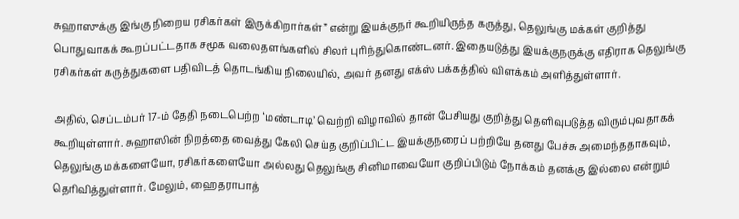சுஹாஸுக்கு இங்கு நிறைய ரசிகர்கள் இருக்கிறார்கள்” என்று இயக்குநர் கூறியிருந்த கருத்து, தெலுங்கு மக்கள் குறித்து பொதுவாகக் கூறப்பட்டதாக சமூக வலைதளங்களில் சிலர் புரிந்துகொண்டனர். இதையடுத்து இயக்குநருக்கு எதிராக தெலுங்கு ரசிகர்கள் கருத்துகளை பதிவிடத் தொடங்கிய நிலையில், அவர் தனது எக்ஸ் பக்கத்தில் விளக்கம் அளித்துள்ளார்.

அதில், செப்டம்பர் 17-ம் தேதி நடைபெற்ற ‘மண்டாடி’ வெற்றி விழாவில் தான் பேசியது குறித்து தெளிவுபடுத்த விரும்புவதாகக் கூறியுள்ளார். சுஹாஸின் நிறத்தை வைத்து கேலி செய்த குறிப்பிட்ட இயக்குநரைப் பற்றியே தனது பேச்சு அமைந்ததாகவும், தெலுங்கு மக்களையோ, ரசிகர்களையோ அல்லது தெலுங்கு சினிமாவையோ குறிப்பிடும் நோக்கம் தனக்கு இல்லை என்றும் தெரிவித்துள்ளார். மேலும், ஹைதராபாத்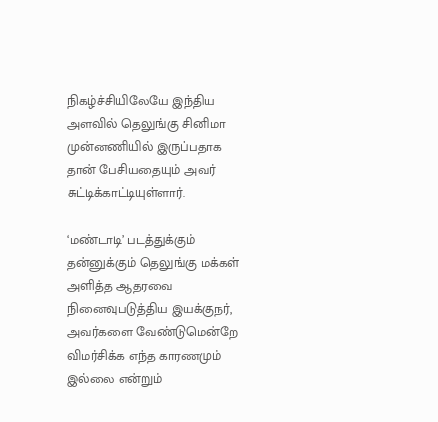நிகழ்ச்சியிலேயே இந்திய அளவில் தெலுங்கு சினிமா முன்னணியில் இருப்பதாக தான் பேசியதையும் அவர் சுட்டிக்காட்டியுள்ளார்.

‘மண்டாடி’ படத்துக்கும் தன்னுக்கும் தெலுங்கு மக்கள் அளித்த ஆதரவை நினைவுபடுத்திய இயக்குநர், அவர்களை வேண்டுமென்றே விமர்சிக்க எந்த காரணமும் இல்லை என்றும்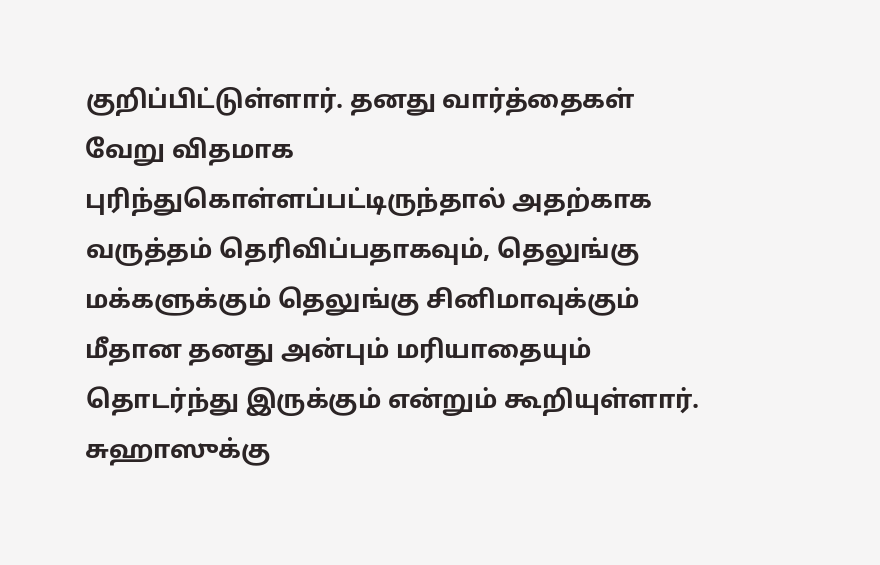குறிப்பிட்டுள்ளார். தனது வார்த்தைகள் வேறு விதமாக புரிந்துகொள்ளப்பட்டிருந்தால் அதற்காக வருத்தம் தெரிவிப்பதாகவும், தெலுங்கு மக்களுக்கும் தெலுங்கு சினிமாவுக்கும் மீதான தனது அன்பும் மரியாதையும் தொடர்ந்து இருக்கும் என்றும் கூறியுள்ளார். சுஹாஸுக்கு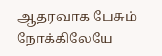ஆதரவாக பேசும் நோக்கிலேயே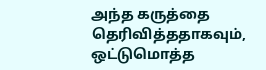அந்த கருத்தை தெரிவித்ததாகவும், ஒட்டுமொத்த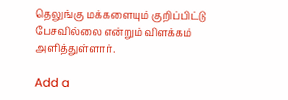தெலுங்கு மக்களையும் குறிப்பிட்டு பேசவில்லை என்றும் விளக்கம் அளித்துள்ளார்.

Add a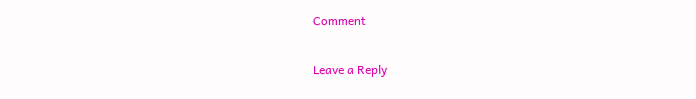Comment

Leave a Reply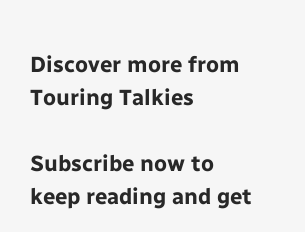Discover more from Touring Talkies

Subscribe now to keep reading and get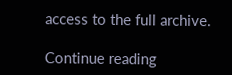access to the full archive.

Continue reading